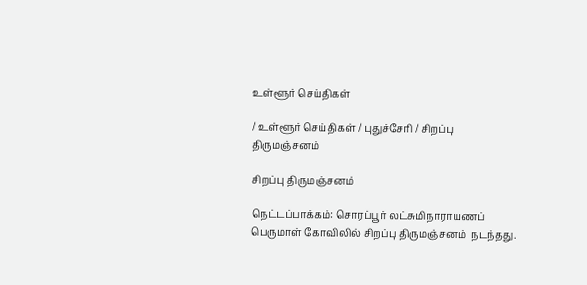உள்ளூர் செய்திகள்

/ உள்ளூர் செய்திகள் / புதுச்சேரி / சிறப்பு திருமஞ்சனம்

சிறப்பு திருமஞ்சனம்

நெட்டப்பாக்கம்: சொரப்பூர் லட்சுமிநாராயணப் பெருமாள் கோவிலில் சிறப்பு திருமஞ்சனம்  நடந்தது.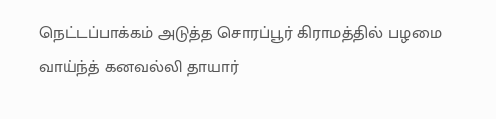நெட்டப்பாக்கம் அடுத்த சொரப்பூர் கிராமத்தில் பழமை வாய்ந்த் கனவல்லி தாயார்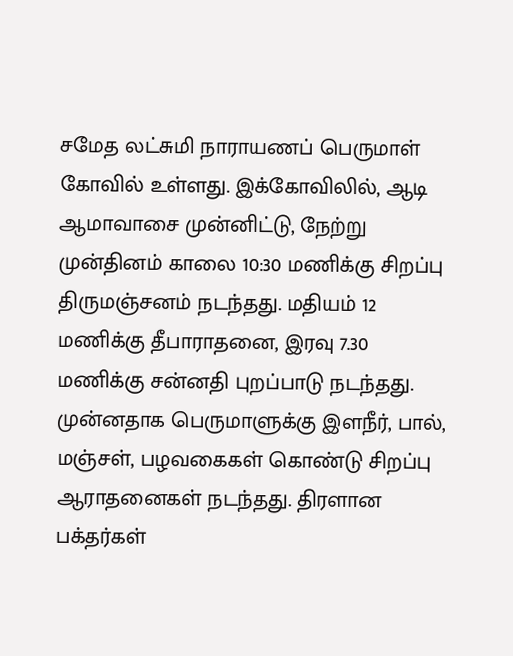சமேத லட்சுமி நாராயணப் பெருமாள் கோவில் உள்ளது. இக்கோவிலில், ஆடி ஆமாவாசை முன்னிட்டு, நேற்று முன்தினம் காலை 10:30 மணிக்கு சிறப்பு திருமஞ்சனம் நடந்தது. மதியம் 12 மணிக்கு தீபாராதனை, இரவு 7.30 மணிக்கு சன்னதி புறப்பாடு நடந்தது. முன்னதாக பெருமாளுக்கு இளநீர், பால், மஞ்சள், பழவகைகள் கொண்டு சிறப்பு ஆராதனைகள் நடந்தது. திரளான பக்தர்கள்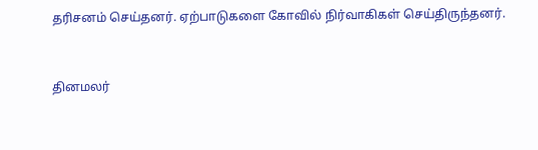தரிசனம் செய்தனர். ஏற்பாடுகளை கோவில் நிர்வாகிகள் செய்திருந்தனர்.


தினமலர்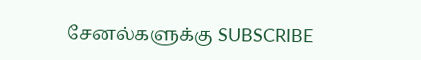சேனல்களுக்கு SUBSCRIBE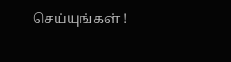செய்யுங்கள் !